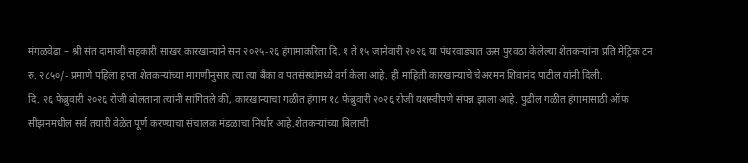मंगळवेढा – श्री संत दामाजी सहकारी साखर कारखान्याने सन २०२५-२६ हंगामाकरिता दि. १ ते १५ जानेवारी २०२६ या पंधरवाड्यात ऊस पुरवठा केलेल्या शेतकऱ्यांना प्रति मेट्रिक टन रु. २८५०/- प्रमाणे पहिला हप्ता शेतकऱ्यांच्या मागणीनुसार त्या त्या बँका व पतसंस्थांमध्ये वर्ग केला आहे. ही माहिती कारखान्याचे चेअरमन शिवानंद पाटील यांनी दिली.
दि. २६ फेब्रुवारी २०२६ रोजी बोलताना त्यांनी सांगितले की, कारखान्याचा गळीत हंगाम १८ फेब्रुवारी २०२६ रोजी यशस्वीपणे संपन्न झाला आहे. पुढील गळीत हंगामासाठी ऑफ सीझनमधील सर्व तयारी वेळेत पूर्ण करण्याचा संचालक मंडळाचा निर्धार आहे.शेतकऱ्यांच्या बिलाची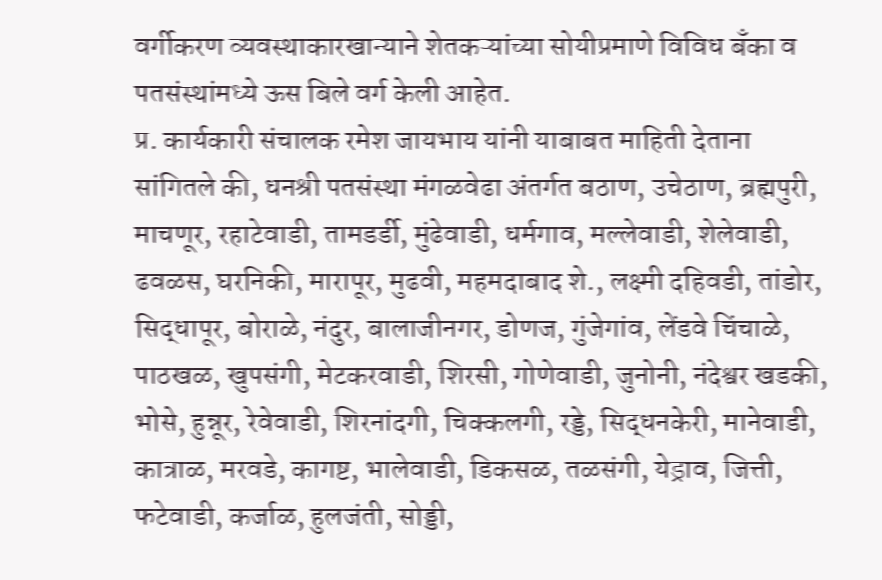वर्गीकरण व्यवस्थाकारखान्याने शेतकऱ्यांच्या सोयीप्रमाणे विविध बँका व पतसंस्थांमध्ये ऊस बिले वर्ग केली आहेत.
प्र. कार्यकारी संचालक रमेश जायभाय यांनी याबाबत माहिती देताना सांगितले की, धनश्री पतसंस्था मंगळवेढा अंतर्गत बठाण, उचेठाण, ब्रह्मपुरी, माचणूर, रहाटेवाडी, तामडर्डी, मुंढेवाडी, धर्मगाव, मल्लेवाडी, शेलेवाडी, ढवळस, घरनिकी, मारापूर, मुढवी, महमदाबाद शे., लक्ष्मी दहिवडी, तांडोर, सिद्धापूर, बोराळे, नंदुर, बालाजीनगर, डोणज, गुंजेगांव, लेंडवे चिंचाळे, पाठखळ, खुपसंगी, मेटकरवाडी, शिरसी, गोणेवाडी, जुनोनी, नंदेश्वर खडकी, भोसे, हुन्नूर, रेवेवाडी, शिरनांदगी, चिक्कलगी, रड्डे, सिद्धनकेरी, मानेवाडी, कात्राळ, मरवडे, कागष्ट, भालेवाडी, डिकसळ, तळसंगी, येड्राव, जित्ती, फटेवाडी, कर्जाळ, हुलजंती, सोड्डी,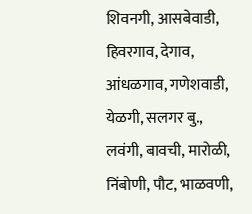शिवनगी, आसबेवाडी, हिवरगाव, देगाव, आंधळगाव, गणेशवाडी, येळगी, सलगर बु., लवंगी, बावची, मारोळी, निंबोणी, पौट, भाळवणी,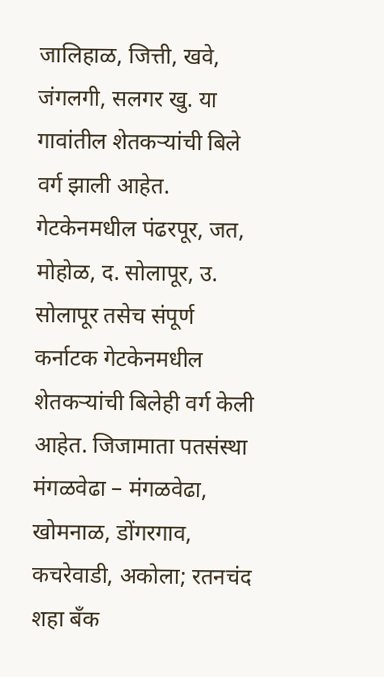जालिहाळ, जित्ती, खवे, जंगलगी, सलगर खु. या गावांतील शेतकऱ्यांची बिले वर्ग झाली आहेत.
गेटकेनमधील पंढरपूर, जत, मोहोळ, द. सोलापूर, उ. सोलापूर तसेच संपूर्ण कर्नाटक गेटकेनमधील शेतकऱ्यांची बिलेही वर्ग केली आहेत. जिजामाता पतसंस्था मंगळवेढा – मंगळवेढा, खोमनाळ, डोंगरगाव, कचरेवाडी, अकोला; रतनचंद शहा बँक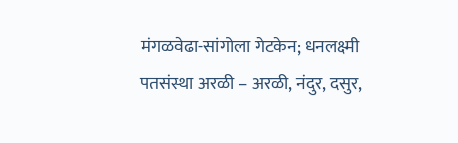मंगळवेढा-सांगोला गेटकेन; धनलक्ष्मी पतसंस्था अरळी – अरळी, नंदुर, दसुर,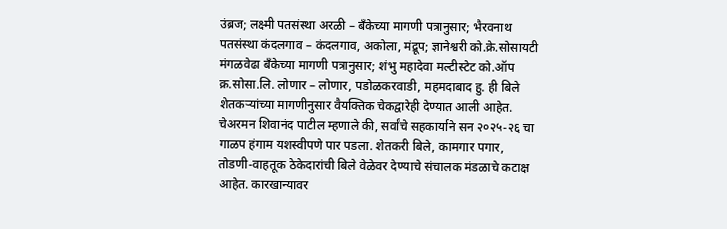उंब्रज; लक्ष्मी पतसंस्था अरळी – बँकेच्या मागणी पत्रानुसार; भैरवनाथ पतसंस्था कंदलगाव – कंदलगाव, अकोला, मंद्रूप; ज्ञानेश्वरी को.क्रे.सोसायटी मंगळवेढा बँकेच्या मागणी पत्रानुसार; शंभु महादेवा मल्टीस्टेट को.ऑप क्र.सोसा.लि. लोणार – लोणार, पडोळकरवाडी, महमदाबाद हु. ही बिले शेतकऱ्यांच्या मागणीनुसार वैयक्तिक चेकद्वारेही देण्यात आली आहेत.
चेअरमन शिवानंद पाटील म्हणाले की, सर्वांचे सहकार्याने सन २०२५-२६ चा गाळप हंगाम यशस्वीपणे पार पडला. शेतकरी बिले, कामगार पगार, तोडणी-वाहतूक ठेकेदारांची बिले वेळेवर देण्याचे संचालक मंडळाचे कटाक्ष आहेत. कारखान्यावर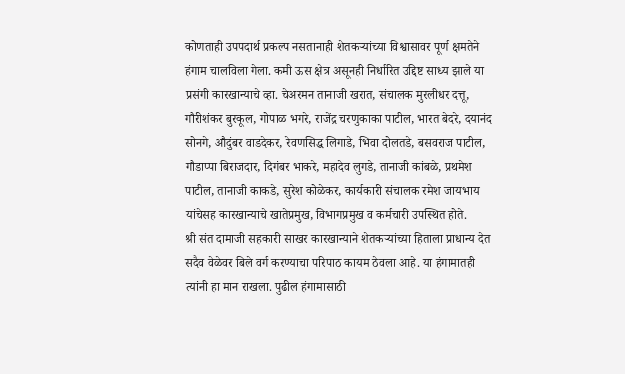कोणताही उपपदार्थ प्रकल्प नसतानाही शेतकऱ्यांच्या विश्वासावर पूर्ण क्षमतेने हंगाम चालविला गेला. कमी ऊस क्षेत्र असूनही निर्धारित उद्दिष्ट साध्य झाले या प्रसंगी कारखान्याचे व्हा. चेअरमन तानाजी खरात, संचालक मुरलीधर दत्तू, गौरीशंकर बुरकूल, गोपाळ भगरे, राजेंद्र चरणुकाका पाटील, भारत बेदरे, दयानंद सोनगे, औदुंबर वाडदेकर, रेवणसिद्ध लिगाडे, भिवा दोलतडे, बसवराज पाटील, गौडाप्पा बिराजदार, दिगंबर भाकरे, महादेव लुगडे, तानाजी कांबळे, प्रथमेश पाटील, तानाजी काकडे, सुरेश कोळेकर, कार्यकारी संचालक रमेश जायभाय यांचेसह कारखान्याचे खातेप्रमुख, विभागप्रमुख व कर्मचारी उपस्थित होते.
श्री संत दामाजी सहकारी साखर कारखान्याने शेतकऱ्यांच्या हिताला प्राधान्य देत सदैव वेळेवर बिले वर्ग करण्याचा परिपाठ कायम ठेवला आहे. या हंगामातही त्यांनी हा मान राखला. पुढील हंगामासाठी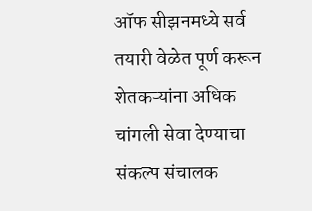ऑफ सीझनमध्ये सर्व तयारी वेळेत पूर्ण करून शेतकऱ्यांना अधिक चांगली सेवा देण्याचा संकल्प संचालक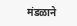मंडळाने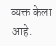व्यक्त केला आहे.